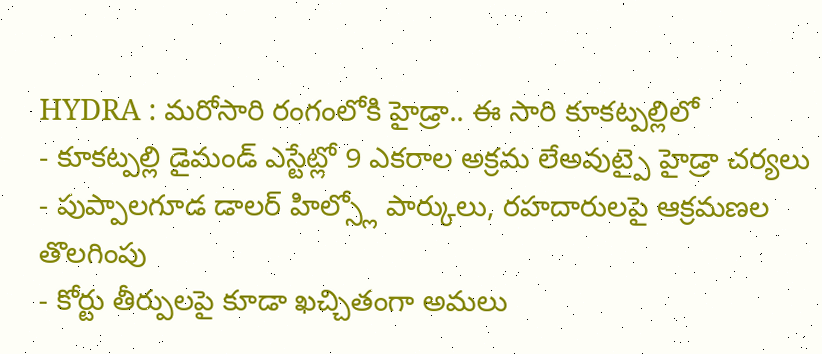HYDRA : మరోసారి రంగంలోకి హైడ్రా.. ఈ సారి కూకట్పల్లిలో
- కూకట్పల్లి డైమండ్ ఎస్టేట్లో 9 ఎకరాల అక్రమ లేఅవుట్పై హైడ్రా చర్యలు
- పుప్పాలగూడ డాలర్ హిల్స్లో పార్కులు, రహదారులపై ఆక్రమణల తొలగింపు
- కోర్టు తీర్పులపై కూడా ఖచ్చితంగా అమలు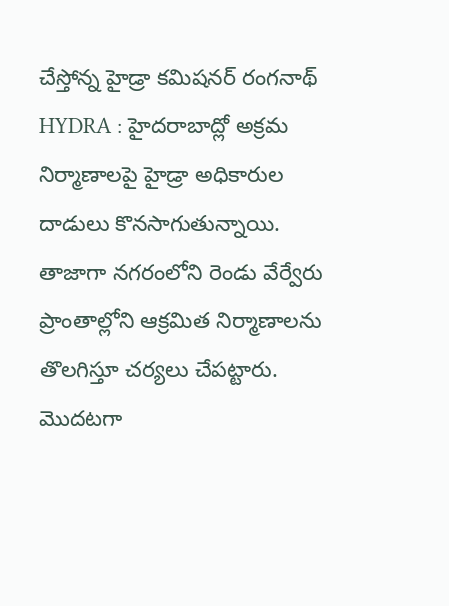చేస్తోన్న హైడ్రా కమిషనర్ రంగనాథ్
HYDRA : హైదరాబాద్లో అక్రమ నిర్మాణాలపై హైడ్రా అధికారుల దాడులు కొనసాగుతున్నాయి. తాజాగా నగరంలోని రెండు వేర్వేరు ప్రాంతాల్లోని ఆక్రమిత నిర్మాణాలను తొలగిస్తూ చర్యలు చేపట్టారు. మొదటగా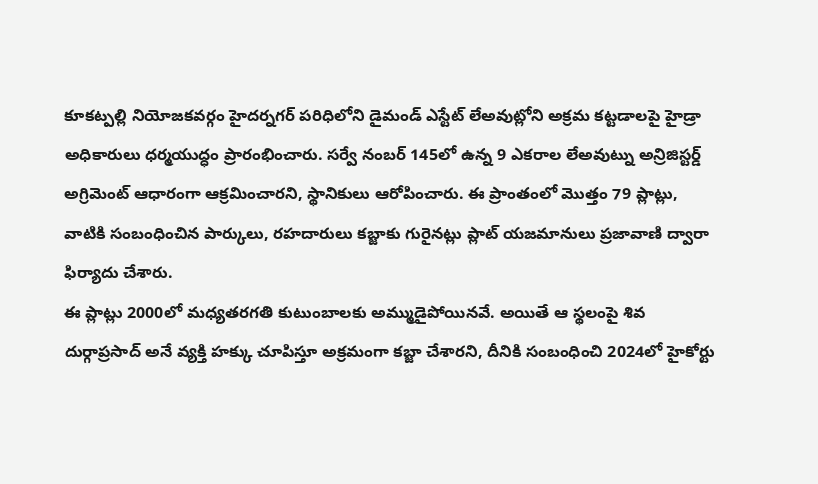కూకట్పల్లి నియోజకవర్గం హైదర్నగర్ పరిధిలోని డైమండ్ ఎస్టేట్ లేఅవుట్లోని అక్రమ కట్టడాలపై హైడ్రా అధికారులు ధర్మయుద్ధం ప్రారంభించారు. సర్వే నంబర్ 145లో ఉన్న 9 ఎకరాల లేఅవుట్ను అన్రిజిస్టర్డ్ అగ్రిమెంట్ ఆధారంగా ఆక్రమించారని, స్థానికులు ఆరోపించారు. ఈ ప్రాంతంలో మొత్తం 79 ప్లాట్లు, వాటికి సంబంధించిన పార్కులు, రహదారులు కబ్జాకు గురైనట్లు ప్లాట్ యజమానులు ప్రజావాణి ద్వారా ఫిర్యాదు చేశారు.
ఈ ప్లాట్లు 2000లో మధ్యతరగతి కుటుంబాలకు అమ్ముడైపోయినవే. అయితే ఆ స్థలంపై శివ దుర్గాప్రసాద్ అనే వ్యక్తి హక్కు చూపిస్తూ అక్రమంగా కబ్జా చేశారని, దీనికి సంబంధించి 2024లో హైకోర్టు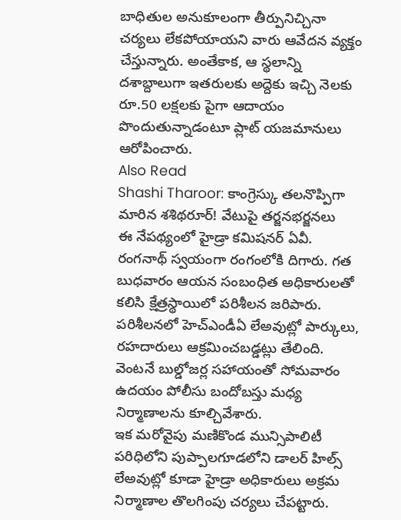బాధితుల అనుకూలంగా తీర్పునిచ్చినా చర్యలు లేకపోయాయని వారు ఆవేదన వ్యక్తం చేస్తున్నారు. అంతేకాక, ఆ స్థలాన్ని దశాబ్దాలుగా ఇతరులకు అద్దెకు ఇచ్చి నెలకు రూ.50 లక్షలకు పైగా ఆదాయం పొందుతున్నాడంటూ ప్లాట్ యజమానులు ఆరోపించారు.
Also Read
Shashi Tharoor: కాంగ్రెస్కు తలనొప్పిగా మారిన శశిథరూర్! వేటుపై తర్జనభర్జనలు
ఈ నేపథ్యంలో హైడ్రా కమిషనర్ ఏవీ. రంగనాథ్ స్వయంగా రంగంలోకి దిగారు. గత బుధవారం ఆయన సంబంధిత అధికారులతో కలిసి క్షేత్రస్థాయిలో పరిశీలన జరిపారు. పరిశీలనలో హెచ్ఎండీఏ లేఅవుట్లో పార్కులు, రహదారులు ఆక్రమించబడ్డట్లు తేలింది. వెంటనే బుల్డోజర్ల సహాయంతో సోమవారం ఉదయం పోలీసు బందోబస్తు మధ్య నిర్మాణాలను కూల్చివేశారు.
ఇక మరోవైపు మణికొండ మున్సిపాలిటీ పరిధిలోని పుప్పాలగూడలోని డాలర్ హిల్స్ లేఅవుట్లో కూడా హైడ్రా అధికారులు అక్రమ నిర్మాణాల తొలగింపు చర్యలు చేపట్టారు.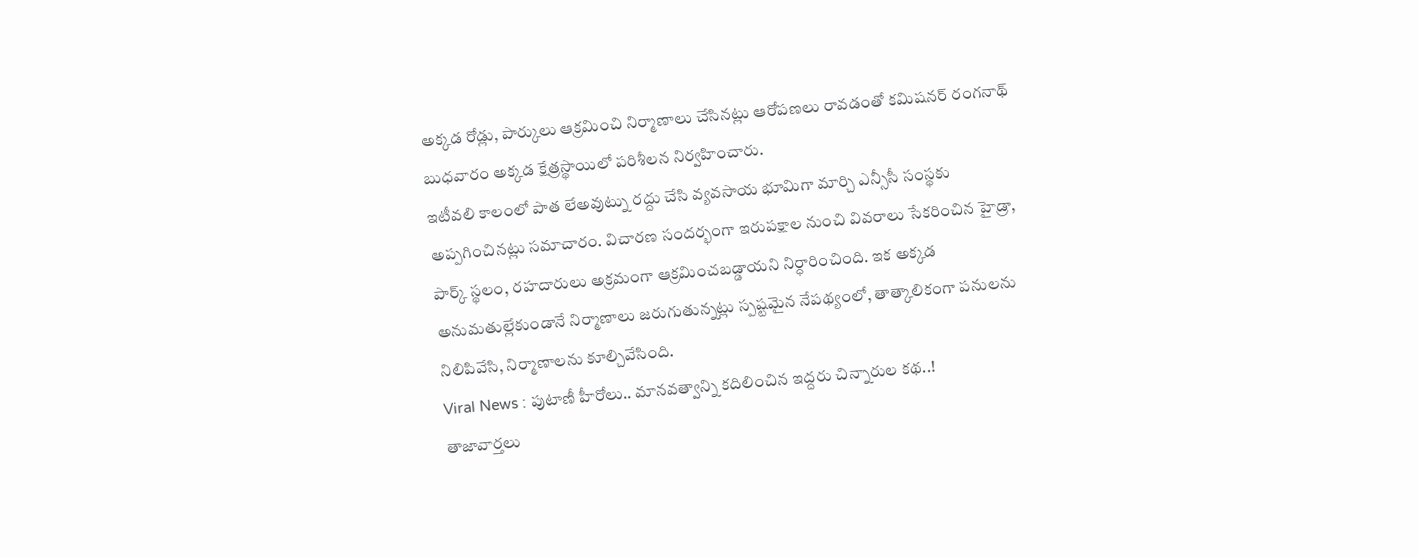అక్కడ రోడ్లు, పార్కులు ఆక్రమించి నిర్మాణాలు చేసినట్లు ఆరోపణలు రావడంతో కమిషనర్ రంగనాథ్ బుధవారం అక్కడ క్షేత్రస్థాయిలో పరిశీలన నిర్వహించారు.
ఇటీవలి కాలంలో పాత లేఅవుట్ను రద్దు చేసి వ్యవసాయ భూమిగా మార్చి ఎన్సీసీ సంస్థకు అప్పగించినట్లు సమాచారం. విచారణ సందర్భంగా ఇరుపక్షాల నుంచి వివరాలు సేకరించిన హైడ్రా, పార్క్ స్థలం, రహదారులు అక్రమంగా ఆక్రమించబడ్డాయని నిర్ధారించింది. ఇక అక్కడ అనుమతుల్లేకుండానే నిర్మాణాలు జరుగుతున్నట్లు స్పష్టమైన నేపథ్యంలో, తాత్కాలికంగా పనులను నిలిపివేసి, నిర్మాణాలను కూల్చివేసింది.
Viral News : పుటాణీ హీరోలు.. మానవత్వాన్ని కదిలించిన ఇద్దరు చిన్నారుల కథ..!
తాజావార్తలు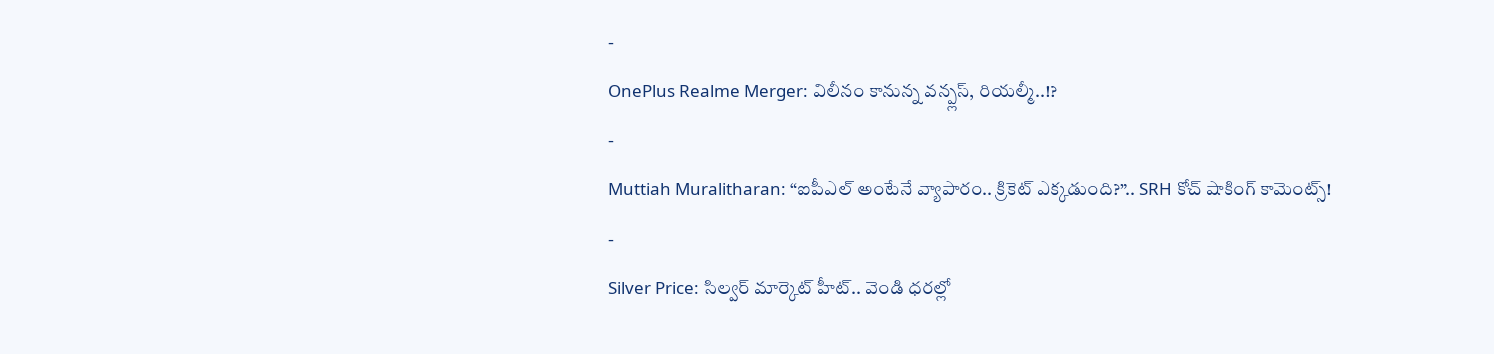-
OnePlus Realme Merger: విలీనం కానున్న వన్ప్లస్, రియల్మీ..!?
-
Muttiah Muralitharan: “ఐపీఎల్ అంటేనే వ్యాపారం.. క్రికెట్ ఎక్కడుంది?”.. SRH కోచ్ షాకింగ్ కామెంట్స్!
-
Silver Price: సిల్వర్ మార్కెట్ హీట్.. వెండి ధరల్లో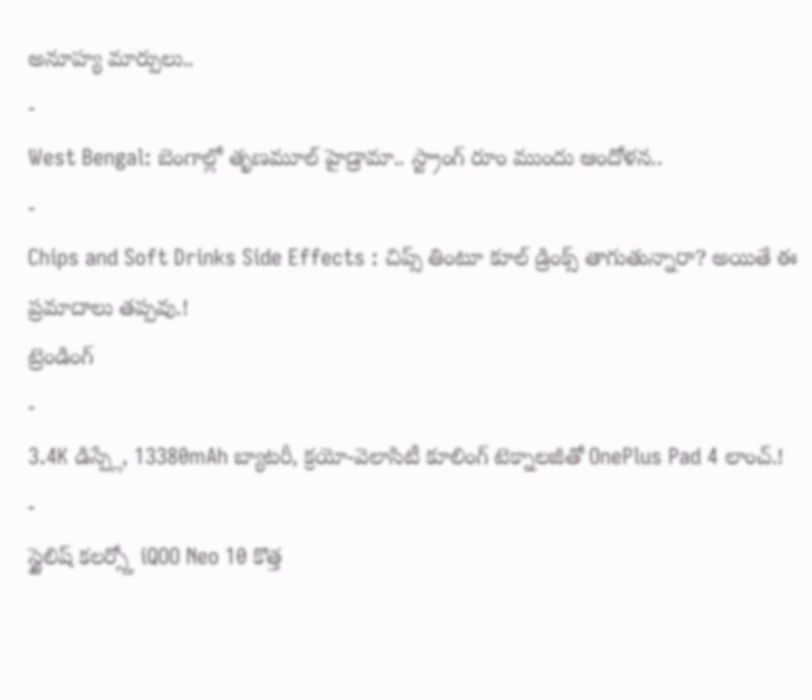అనూహ్య మార్పులు..
-
West Bengal: బెంగాల్లో తృణమూల్ హైడ్రామా.. స్ట్రాంగ్ రూం ముందు ఆందోళన..
-
Chips and Soft Drinks Side Effects : చిప్స్ తింటూ కూల్ డ్రింక్స్ తాగుతున్నారా? అయితే ఈ ప్రమాదాలు తప్పవు.!
ట్రెండింగ్
-
3.4K డిస్ప్లే, 13380mAh బ్యాటరీ, క్రయో-వెలాసిటీ కూలింగ్ టెక్నాలజీతో OnePlus Pad 4 లాంచ్.!
-
స్టైలిష్ కలర్స్తో iQOO Neo 10 కొత్త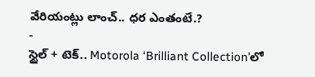వేరియంట్లు లాంచ్.. ధర ఎంతంటే.?
-
స్టైల్ + టెక్.. Motorola ‘Brilliant Collection’లో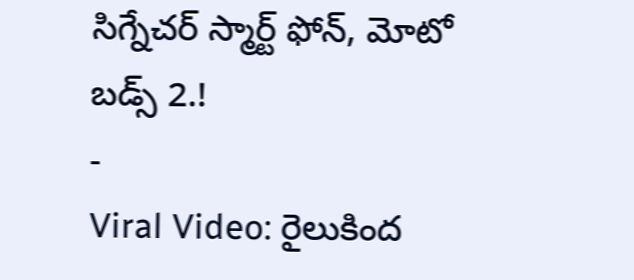సిగ్నేచర్ స్మార్ట్ ఫోన్, మోటో బడ్స్ 2.!
-
Viral Video: రైలుకింద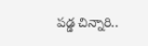పడ్డ చిన్నారి..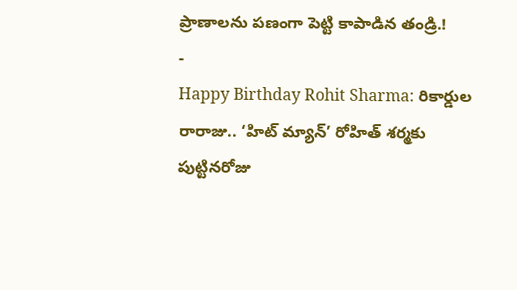ప్రాణాలను పణంగా పెట్టి కాపాడిన తండ్రి.!
-
Happy Birthday Rohit Sharma: రికార్డుల రారాజు.. ‘హిట్ మ్యాన్’ రోహిత్ శర్మకు పుట్టినరోజు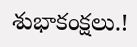శుభాకంక్షలు.!